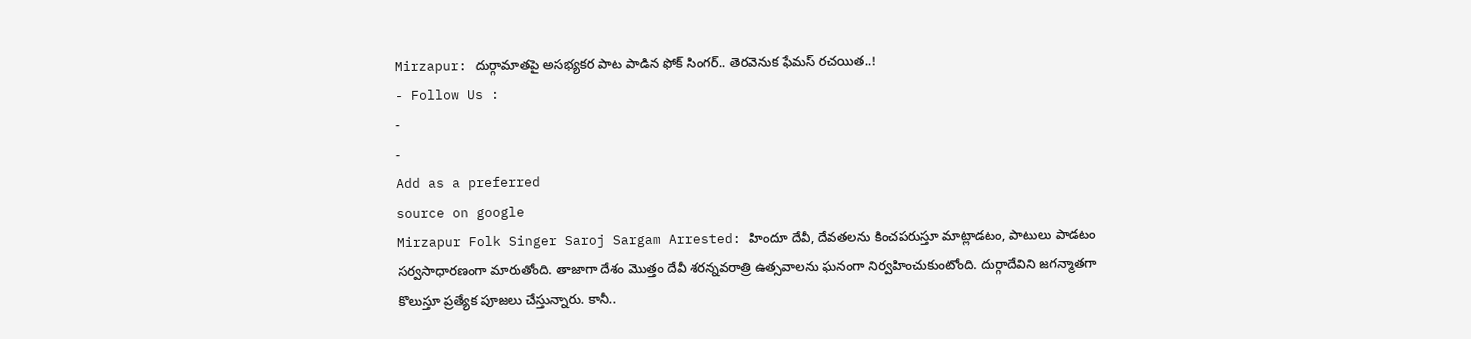Mirzapur: దుర్గామాతపై అసభ్యకర పాట పాడిన ఫోక్ సింగర్.. తెరవెనుక ఫేమస్ రచయిత..!
- Follow Us :
-
-
Add as a preferred
source on google
Mirzapur Folk Singer Saroj Sargam Arrested: హిందూ దేవీ, దేవతలను కించపరుస్తూ మాట్లాడటం, పాటులు పాడటం సర్వసాధారణంగా మారుతోంది. తాజాగా దేశం మొత్తం దేవీ శరన్నవరాత్రి ఉత్సవాలను ఘనంగా నిర్వహించుకుంటోంది. దుర్గాదేవిని జగన్మాతగా కొలుస్తూ ప్రత్యేక పూజలు చేస్తున్నారు. కానీ..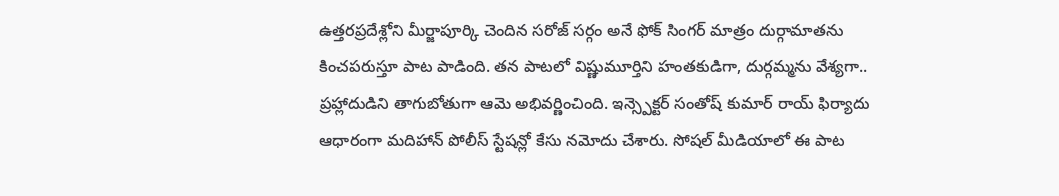ఉత్తరప్రదేశ్లోని మీర్జాపూర్కి చెందిన సరోజ్ సర్గం అనే ఫోక్ సింగర్ మాత్రం దుర్గామాతను కించపరుస్తూ పాట పాడింది. తన పాటలో విష్ణుమూర్తిని హంతకుడిగా, దుర్గమ్మను వేశ్యగా.. ప్రహ్లాదుడిని తాగుబోతుగా ఆమె అభివర్ణించింది. ఇన్స్పెక్టర్ సంతోష్ కుమార్ రాయ్ ఫిర్యాదు ఆధారంగా మదిహాన్ పోలీస్ స్టేషన్లో కేసు నమోదు చేశారు. సోషల్ మీడియాలో ఈ పాట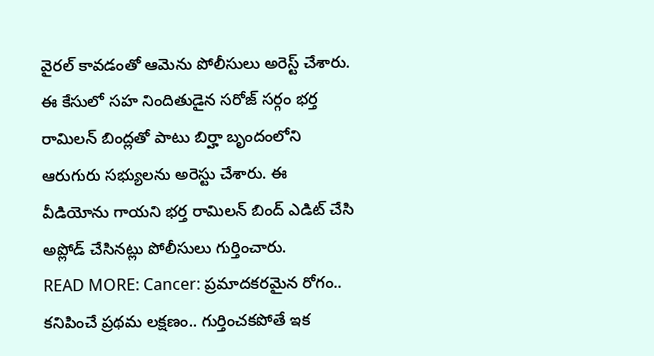వైరల్ కావడంతో ఆమెను పోలీసులు అరెస్ట్ చేశారు. ఈ కేసులో సహ నిందితుడైన సరోజ్ సర్గం భర్త రామిలన్ బింద్లతో పాటు బిర్హా బృందంలోని ఆరుగురు సభ్యులను అరెస్టు చేశారు. ఈ వీడియోను గాయని భర్త రామిలన్ బింద్ ఎడిట్ చేసి అప్లోడ్ చేసినట్లు పోలీసులు గుర్తించారు.
READ MORE: Cancer: ప్రమాదకరమైన రోగం.. కనిపించే ప్రథమ లక్షణం.. గుర్తించకపోతే ఇక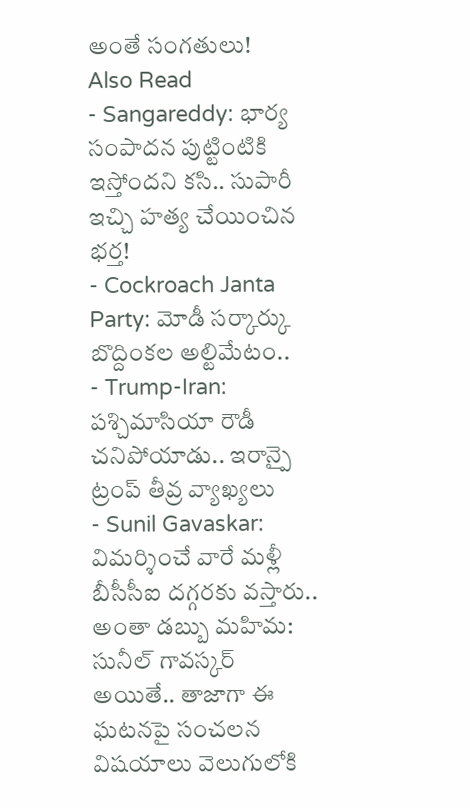అంతే సంగతులు!
Also Read
- Sangareddy: భార్య సంపాదన పుట్టింటికి ఇస్తోందని కసి.. సుపారీ ఇచ్చి హత్య చేయించిన భర్త!
- Cockroach Janta Party: మోడీ సర్కార్కు బొద్దింకల అల్టిమేటం..
- Trump-Iran: పశ్చిమాసియా రౌడీ చనిపోయాడు.. ఇరాన్పై ట్రంప్ తీవ్ర వ్యాఖ్యలు
- Sunil Gavaskar: విమర్శించే వారే మళ్లీ బీసీసీఐ దగ్గరకు వస్తారు.. అంతా డబ్బు మహిమ: సునీల్ గావస్కర్
అయితే.. తాజాగా ఈ ఘటనపై సంచలన విషయాలు వెలుగులోకి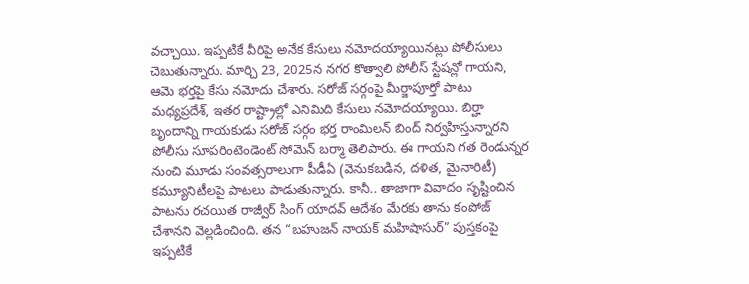వచ్చాయి. ఇప్పటికే వీరిపై అనేక కేసులు నమోదయ్యాయినట్లు పోలీసులు చెబుతున్నారు. మార్చి 23, 2025న నగర కొత్వాలి పోలీస్ స్టేషన్లో గాయని, ఆమె భర్తపై కేసు నమోదు చేశారు. సరోజ్ సర్గంపై మీర్జాపూర్తో పాటు మధ్యప్రదేశ్, ఇతర రాష్ట్రాల్లో ఎనిమిది కేసులు నమోదయ్యాయి. బిర్హా బృందాన్ని గాయకుడు సరోజ్ సర్గం భర్త రాంమిలన్ బింద్ నిర్వహిస్తున్నారని పోలీసు సూపరింటెండెంట్ సోమెన్ బర్మా తెలిపారు. ఈ గాయని గత రెండున్నర నుంచి మూడు సంవత్సరాలుగా పీడీఏ (వెనుకబడిన, దళిత, మైనారిటీ) కమ్యూనిటీలపై పాటలు పాడుతున్నారు. కానీ.. తాజాగా వివాదం సృష్టించిన పాటను రచయిత రాజ్వీర్ సింగ్ యాదవ్ ఆదేశం మేరకు తాను కంపోజ్ చేశానని వెల్లడించింది. తన “బహుజన్ నాయక్ మహిషాసుర్” పుస్తకంపై ఇప్పటికే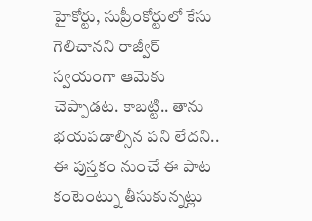హైకోర్టు, సుప్రీంకోర్టులో కేసు గెలిచానని రాజ్వీర్ స్వయంగా ఆమెకు చెప్పాడట. కాబట్టి.. తాను భయపడాల్సిన పని లేదని.. ఈ పుస్తకం నుంచే ఈ పాట కంటెంట్ను తీసుకున్నట్లు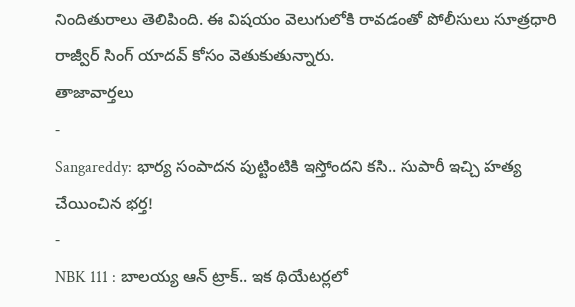నిందితురాలు తెలిపింది. ఈ విషయం వెలుగులోకి రావడంతో పోలీసులు సూత్రధారి రాజ్వీర్ సింగ్ యాదవ్ కోసం వెతుకుతున్నారు.
తాజావార్తలు
-
Sangareddy: భార్య సంపాదన పుట్టింటికి ఇస్తోందని కసి.. సుపారీ ఇచ్చి హత్య చేయించిన భర్త!
-
NBK 111 : బాలయ్య ఆన్ ట్రాక్.. ఇక థియేటర్లలో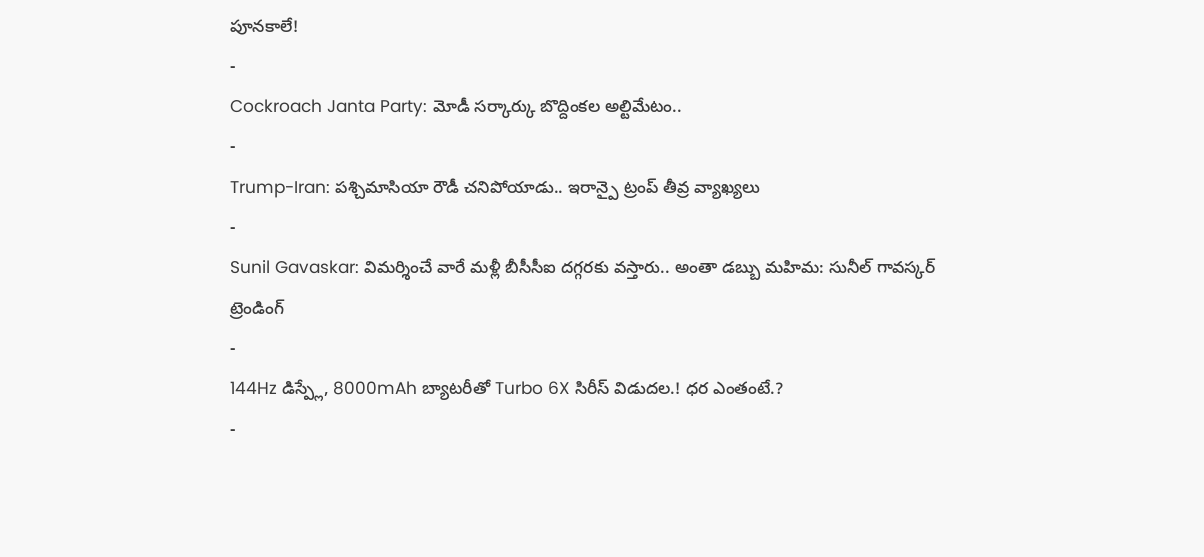పూనకాలే!
-
Cockroach Janta Party: మోడీ సర్కార్కు బొద్దింకల అల్టిమేటం..
-
Trump-Iran: పశ్చిమాసియా రౌడీ చనిపోయాడు.. ఇరాన్పై ట్రంప్ తీవ్ర వ్యాఖ్యలు
-
Sunil Gavaskar: విమర్శించే వారే మళ్లీ బీసీసీఐ దగ్గరకు వస్తారు.. అంతా డబ్బు మహిమ: సునీల్ గావస్కర్
ట్రెండింగ్
-
144Hz డిస్ప్లే, 8000mAh బ్యాటరీతో Turbo 6X సిరీస్ విడుదల.! ధర ఎంతంటే.?
-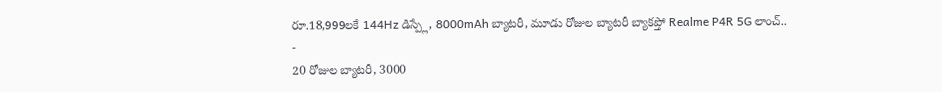రూ.18,999లకే 144Hz డిస్ప్లే, 8000mAh బ్యాటరీ, మూడు రోజుల బ్యాటరీ బ్యాకప్తో Realme P4R 5G లాంచ్..
-
20 రోజుల బ్యాటరీ, 3000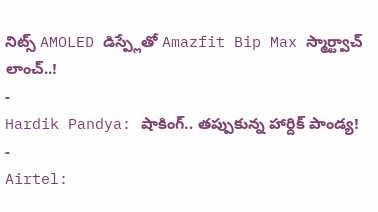నిట్స్ AMOLED డిస్ప్లేతో Amazfit Bip Max స్మార్ట్వాచ్ లాంచ్..!
-
Hardik Pandya: షాకింగ్.. తప్పుకున్న హార్దిక్ పాండ్య!
-
Airtel: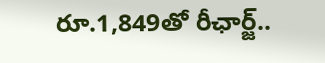రూ.1,849తో రీఛార్జ్..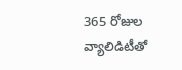365 రోజుల వ్యాలిడిటీతో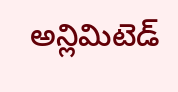అన్లిమిటెడ్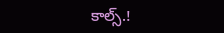కాల్స్.!